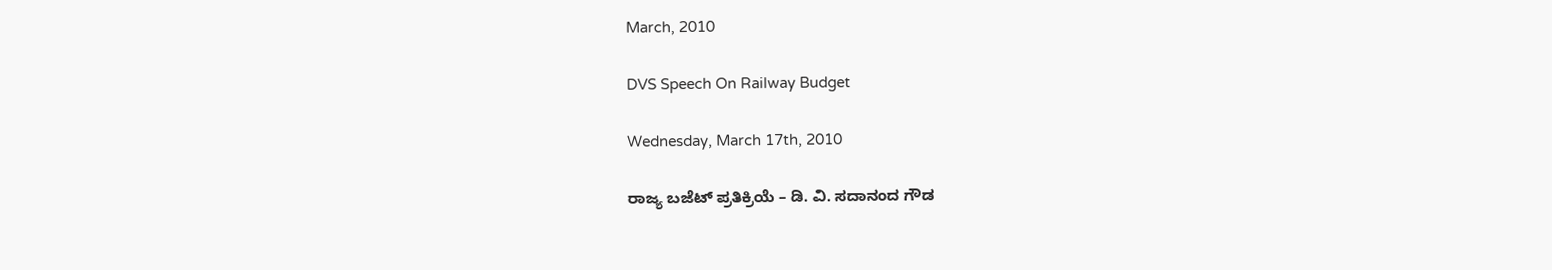March, 2010

DVS Speech On Railway Budget

Wednesday, March 17th, 2010

ರಾಜ್ಯ ಬಜೆಟ್ ಪ್ರತಿಕ್ರಿಯೆ – ಡಿ. ವಿ. ಸದಾನಂದ ಗೌಡ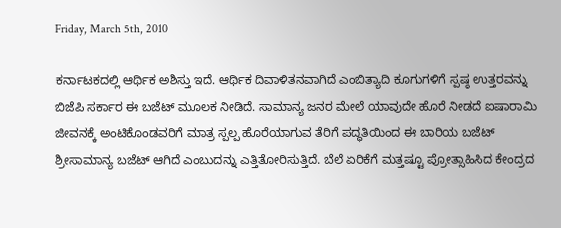Friday, March 5th, 2010

ಕರ್ನಾಟಕದಲ್ಲಿ ಆರ್ಥಿಕ ಅಶಿಸ್ತು ಇದೆ. ಆರ್ಥಿಕ ದಿವಾಳಿತನವಾಗಿದೆ ಎಂಬಿತ್ಯಾದಿ ಕೂಗುಗಳಿಗೆ ಸ್ಪಷ್ಠ ಉತ್ತರವನ್ನು ಬಿಜೆಪಿ ಸರ್ಕಾರ ಈ ಬಜೆಟ್ ಮೂಲಕ ನೀಡಿದೆ. ಸಾಮಾನ್ಯ ಜನರ ಮೇಲೆ ಯಾವುದೇ ಹೊರೆ ನೀಡದೆ ಐಷಾರಾಮಿ ಜೀವನಕ್ಕೆ ಅಂಟಿಕೊಂಡವರಿಗೆ ಮಾತ್ರ ಸ್ಪಲ್ಪ ಹೊರೆಯಾಗುವ ತೆರಿಗೆ ಪದ್ಧತಿಯಿಂದ ಈ ಬಾರಿಯ ಬಜೆಟ್ ಶ್ರೀಸಾಮಾನ್ಯ ಬಜೆಟ್ ಆಗಿದೆ ಎಂಬುದನ್ನು ಎತ್ತಿತೋರಿಸುತ್ತಿದೆ. ಬೆಲೆ ಏರಿಕೆಗೆ ಮತ್ತಷ್ಟೂ ಪ್ರೋತ್ಸಾಹಿಸಿದ ಕೇಂದ್ರದ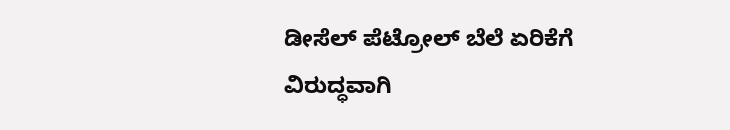ಡೀಸೆಲ್ ಪೆಟ್ರೋಲ್ ಬೆಲೆ ಏರಿಕೆಗೆ ವಿರುದ್ಧವಾಗಿ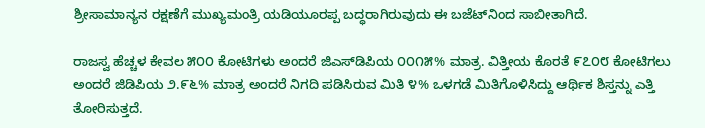ಶ್ರೀಸಾಮಾನ್ಯನ ರಕ್ಷಣೆಗೆ ಮುಖ್ಯಮಂತ್ರಿ ಯಡಿಯೂರಪ್ಪ ಬದ್ಧರಾಗಿರುವುದು ಈ ಬಜೆಟ್‌ನಿಂದ ಸಾಬೀತಾಗಿದೆ.

ರಾಜಸ್ವ ಹೆಚ್ಚಳ ಕೇವಲ ೫೦೦ ಕೋಟಿಗಳು ಅಂದರೆ ಜಿಎಸ್‌ಡಿಪಿಯ ೦೦೧೫% ಮಾತ್ರ. ವಿತ್ತೀಯ ಕೊರತೆ ೯೭೦೮ ಕೋಟಿಗಲು ಅಂದರೆ ಜಿಡಿಪಿಯ ೨.೯೬% ಮಾತ್ರ ಅಂದರೆ ನಿಗದಿ ಪಡಿಸಿರುವ ಮಿತಿ ೪% ಒಳಗಡೆ ಮಿತಿಗೊಳಿಸಿದ್ದು ಆರ್ಥಿಕ ಶಿಸ್ತನ್ನು ಎತ್ತಿ ತೋರಿಸುತ್ತದೆ.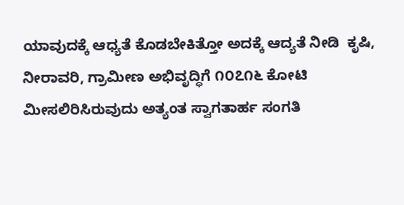ಯಾವುದಕ್ಕೆ ಆಧ್ಯತೆ ಕೊಡಬೇಕಿತ್ತೋ ಅದಕ್ಕೆ ಆದ್ಯತೆ ನೀಡಿ  ಕೃಷಿ, ನೀರಾವರಿ, ಗ್ರಾಮೀಣ ಅಭಿವೃದ್ಧಿಗೆ ೧೦೭೧೬ ಕೋಟಿ ಮೀಸಲಿರಿಸಿರುವುದು ಅತ್ಯಂತ ಸ್ವಾಗತಾರ್ಹ ಸಂಗತಿ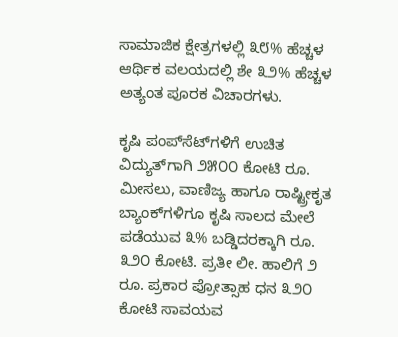ಸಾಮಾಜಿಕ ಕ್ಷೇತ್ರಗಳಲ್ಲಿ ೩೮% ಹೆಚ್ಚಳ ಆರ್ಥಿಕ ವಲಯದಲ್ಲಿ ಶೇ ೩೨% ಹೆಚ್ಚಳ ಅತ್ಯಂತ ಪೂರಕ ವಿಚಾರಗಳು.

ಕೃಷಿ ಪಂಪ್‌ಸೆಟ್‌ಗಳಿಗೆ ಉಚಿತ ವಿದ್ಯುತ್‌ಗಾಗಿ ೨೫೦೦ ಕೋಟಿ ರೂ. ಮೀಸಲು, ವಾಣಿಜ್ಯ ಹಾಗೂ ರಾಷ್ಟ್ರೀಕೃತ ಬ್ಯಾಂಕ್‌ಗಳಿಗೂ ಕೃಷಿ ಸಾಲದ ಮೇಲೆ ಪಡೆಯುವ ೩% ಬಡ್ಡಿದರಕ್ಕಾಗಿ ರೂ. ೩೨೦ ಕೋಟಿ. ಪ್ರತೀ ಲೀ. ಹಾಲಿಗೆ ೨ ರೂ. ಪ್ರಕಾರ ಪ್ರೋತ್ಸಾಹ ಧನ ೩೨೦ ಕೋಟಿ ಸಾವಯವ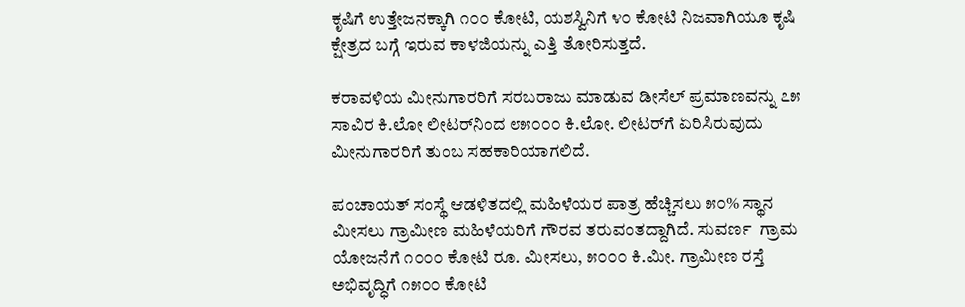ಕೃಷಿಗೆ ಉತ್ತೇಜನಕ್ಕಾಗಿ ೧೦೦ ಕೋಟಿ, ಯಶಸ್ವಿನಿಗೆ ೪೦ ಕೋಟಿ ನಿಜವಾಗಿಯೂ ಕೃಷಿ ಕ್ಷೇತ್ರದ ಬಗ್ಗೆ ಇರುವ ಕಾಳಜಿಯನ್ನು ಎತ್ತಿ ತೋರಿಸುತ್ತದೆ.

ಕರಾವಳಿಯ ಮೀನುಗಾರರಿಗೆ ಸರಬರಾಜು ಮಾಡುವ ಡೀಸೆಲ್ ಪ್ರಮಾಣವನ್ನು ೭೫ ಸಾವಿರ ಕಿ.ಲೋ ಲೀಟರ್‌ನಿಂದ ೮೫೦೦೦ ಕಿ.ಲೋ. ಲೀಟರ್‌ಗೆ ಏರಿಸಿರುವುದು ಮೀನುಗಾರರಿಗೆ ತುಂಬ ಸಹಕಾರಿಯಾಗಲಿದೆ.

ಪಂಚಾಯತ್ ಸಂಸ್ಥೆ ಆಡಳಿತದಲ್ಲಿ ಮಹಿಳೆಯರ ಪಾತ್ರ ಹೆಚ್ಚಿಸಲು ೫೦% ಸ್ಥಾನ ಮೀಸಲು ಗ್ರಾಮೀಣ ಮಹಿಳೆಯರಿಗೆ ಗೌರವ ತರುವಂತದ್ದಾಗಿದೆ. ಸುವರ್ಣ  ಗ್ರಾಮ ಯೋಜನೆಗೆ ೧೦೦೦ ಕೋಟಿ ರೂ. ಮೀಸಲು, ೫೦೦೦ ಕಿ.ಮೀ. ಗ್ರಾಮೀಣ ರಸ್ತೆ ಅಭಿವೃದ್ಧಿಗೆ ೧೫೦೦ ಕೋಟಿ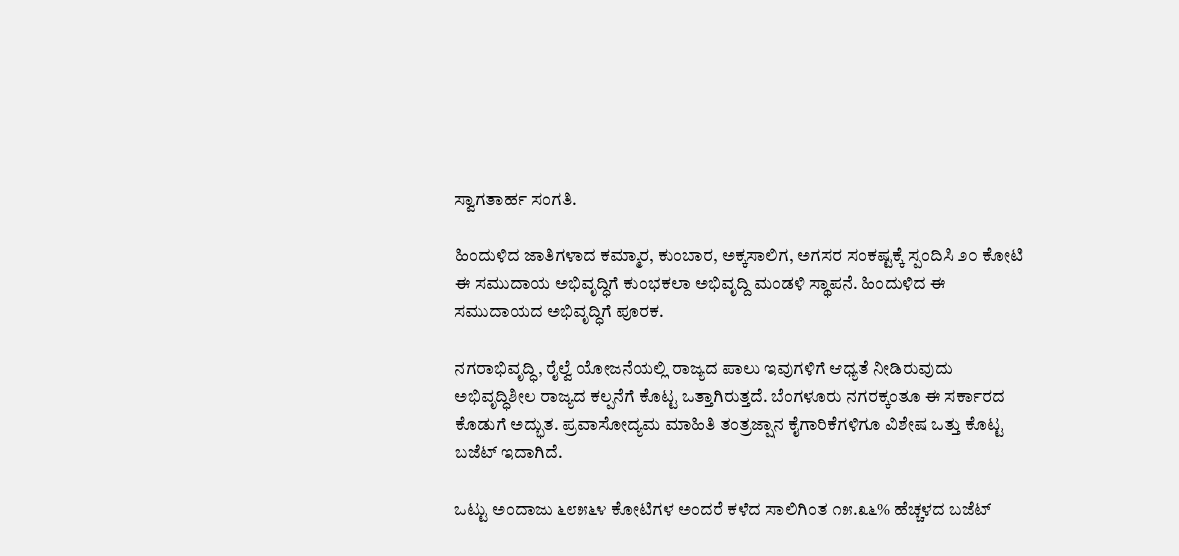ಸ್ವಾಗತಾರ್ಹ ಸಂಗತಿ.

ಹಿಂದುಳಿದ ಜಾತಿಗಳಾದ ಕಮ್ಮಾರ, ಕುಂಬಾರ, ಅಕ್ಕಸಾಲಿಗ, ಅಗಸರ ಸಂಕಷ್ಟಕ್ಕೆ ಸ್ಪಂದಿಸಿ ೨೦ ಕೋಟಿ ಈ ಸಮುದಾಯ ಅಭಿವೃದ್ಧಿಗೆ ಕುಂಭಕಲಾ ಅಭಿವೃದ್ದಿ ಮಂಡಳಿ ಸ್ಥಾಪನೆ. ಹಿಂದುಳಿದ ಈ ಸಮುದಾಯದ ಅಭಿವೃದ್ಧಿಗೆ ಪೂರಕ.

ನಗರಾಭಿವೃದ್ಧಿ, ರೈಲ್ವೆ ಯೋಜನೆಯಲ್ಲಿ ರಾಜ್ಯದ ಪಾಲು ಇವುಗಳಿಗೆ ಆಧ್ಯತೆ ನೀಡಿರುವುದು ಅಭಿವೃದ್ಧಿಶೀಲ ರಾಜ್ಯದ ಕಲ್ಪನೆಗೆ ಕೊಟ್ಟ ಒತ್ತಾಗಿರುತ್ತದೆ. ಬೆಂಗಳೂರು ನಗರಕ್ಕಂತೂ ಈ ಸರ್ಕಾರದ ಕೊಡುಗೆ ಅದ್ಭುತ. ಪ್ರವಾಸೋದ್ಯಮ ಮಾಹಿತಿ ತಂತ್ರಜ್ಷಾನ ಕೈಗಾರಿಕೆಗಳಿಗೂ ವಿಶೇಷ ಒತ್ತು ಕೊಟ್ಟ ಬಜೆಟ್ ಇದಾಗಿದೆ.

ಒಟ್ಟು ಅಂದಾಜು ೬೮೫೬೪ ಕೋಟಿಗಳ ಅಂದರೆ ಕಳೆದ ಸಾಲಿಗಿಂತ ೧೫.೩೬% ಹೆಚ್ಚಳದ ಬಜೆಟ್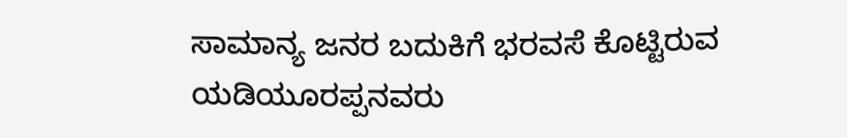ಸಾಮಾನ್ಯ ಜನರ ಬದುಕಿಗೆ ಭರವಸೆ ಕೊಟ್ಟಿರುವ ಯಡಿಯೂರಪ್ಪನವರು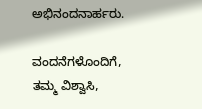ಅಭಿನಂದನಾರ್ಹರು.

ವಂದನೆಗಳೊಂದಿಗೆ,
ತಮ್ಮ ವಿಶ್ವಾಸಿ,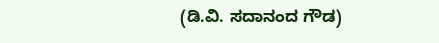(ಡಿ.ವಿ. ಸದಾನಂದ ಗೌಡ)